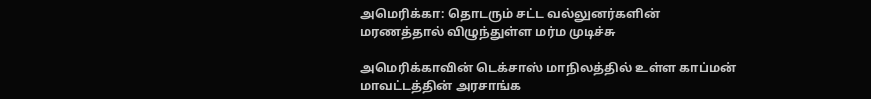அமெரிக்கா: தொடரும் சட்ட வல்லுனர்களின் மரணத்தால் விழுந்துள்ள மர்ம முடிச்சு

அமெரிக்காவின் டெக்சாஸ் மாநிலத்தில் உள்ள காப்மன் மாவட்டத்தின் அரசாங்க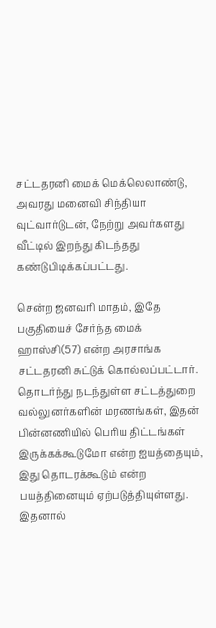சட்டதரனி மைக் மெக்லெலாண்டு, அவரது மனைவி சிந்தியா வுட்வார்டுடன், நேற்று அவர்களது வீட்டில் இறந்து கிடந்தது கண்டுபிடிக்கப்பட்டது.

சென்ற ஜனவரி மாதம், இதே பகுதியைச் சேர்ந்த மைக் ஹாஸ்சி(57) என்ற அரசாங்க சட்டதரனி சுட்டுக் கொல்லப்பட்டார். தொடர்ந்து நடந்துள்ள சட்டத்துறை வல்லுனர்களின் மரணங்கள், இதன் பின்னணியில் பெரிய திட்டங்கள் இருக்கக்கூடுமோ என்ற ஐயத்தையும், இது தொடரக்கூடும் என்ற பயத்தினையும் ஏற்படுத்தியுள்ளது. இதனால்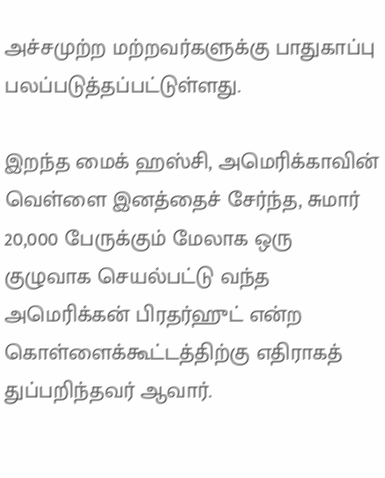அச்சமுற்ற மற்றவர்களுக்கு பாதுகாப்பு பலப்படுத்தப்பட்டுள்ளது.

இறந்த மைக் ஹஸ்சி, அமெரிக்காவின் வெள்ளை இனத்தைச் சேர்ந்த, சுமார் 20,000 பேருக்கும் மேலாக ஒரு குழுவாக செயல்பட்டு வந்த அமெரிக்கன் பிரதர்ஹுட் என்ற கொள்ளைக்கூட்டத்திற்கு எதிராகத் துப்பறிந்தவர் ஆவார்.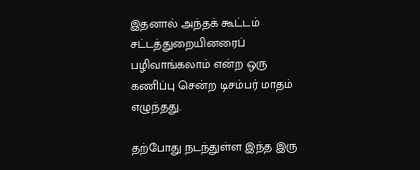இதனால் அந்தக் கூட்டம் சட்டத்துறையினரைப் பழிவாங்கலாம் என்ற ஒரு கணிப்பு சென்ற டிசம்பர் மாதம் எழுந்தது.

தற்போது நடந்துள்ள இந்த இரு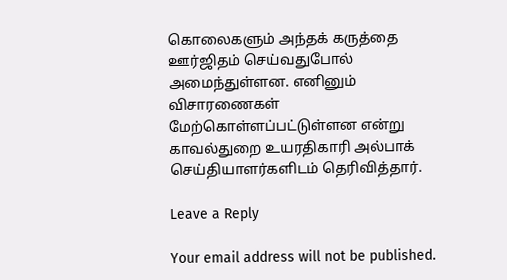கொலைகளும் அந்தக் கருத்தை ஊர்ஜிதம் செய்வதுபோல் அமைந்துள்ளன. எனினும் விசாரணைகள் மேற்கொள்ளப்பட்டுள்ளன என்று காவல்துறை உயரதிகாரி அல்பாக் செய்தியாளர்களிடம் தெரிவித்தார்.

Leave a Reply

Your email address will not be published.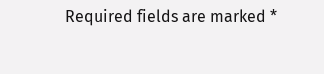Required fields are marked *